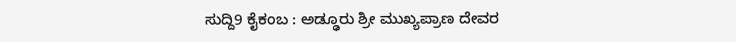ಸುದ್ದಿ9 ಕೈಕಂಬ : ಅಡ್ಢೂರು ಶ್ರೀ ಮುಖ್ಯಪ್ರಾಣ ದೇವರ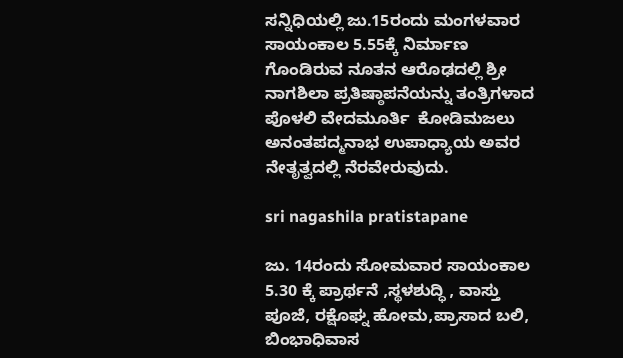ಸನ್ನಿಧಿಯಲ್ಲಿ ಜು.15ರಂದು ಮಂಗಳವಾರ ಸಾಯಂಕಾಲ 5.55ಕ್ಕೆ ನಿರ್ಮಾಣ ಗೊಂಡಿರುವ ನೂತನ ಆರೊಢದಲ್ಲಿ ಶ್ರೀ ನಾಗಶಿಲಾ ಪ್ರತಿಷ್ಠಾಪನೆಯನ್ನು ತಂತ್ರಿಗಳಾದ ಪೊಳಲಿ ವೇದಮೂರ್ತಿ  ಕೋಡಿಮಜಲು ಅನಂತಪದ್ಮನಾಭ ಉಪಾಧ್ಯಾಯ ಅವರ ನೇತೃತ್ವದಲ್ಲಿ ನೆರವೇರುವುದು.

sri nagashila pratistapane

ಜು. 14ರಂದು ಸೋಮವಾರ ಸಾಯಂಕಾಲ 5.30 ಕ್ಕೆ ಪ್ರಾರ್ಥನೆ ,ಸ್ಥಳಶುದ್ಧಿ , ವಾಸ್ತು ಪೂಜೆ, ರಕ್ಷೊಘ್ನ ಹೋಮ,ಪ್ರಾಸಾದ ಬಲಿ, ಬಿಂಭಾಧಿವಾಸ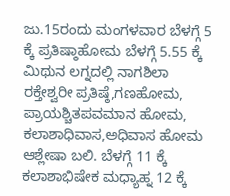ಜು.15ರಂದು ಮಂಗಳವಾರ ಬೆಳಗ್ಗೆ 5 ಕ್ಕೆ ಪ್ರತಿಷ್ಠಾಹೋಮ ಬೆಳಗ್ಗೆ 5.55 ಕ್ಕೆ ಮಿಥುನ ಲಗ್ನದಲ್ಲಿ ನಾಗಶಿಲಾ ರಕ್ತೇಶ್ವರೀ ಪ್ರತಿಷ್ಠೆ,ಗಣಹೋಮ, ಪ್ರಾಯಶ್ಚಿತಪವಮಾನ ಹೋಮ, ಕಲಾಶಾಧಿವಾಸ,ಅಧಿವಾಸ ಹೋಮ ಆಶ್ಲೇಷಾ ಬಲಿ. ಬೆಳಗ್ಗೆ 11 ಕ್ಕೆ ಕಲಾಶಾಭಿಷೇಕ ಮಧ್ಯಾಹ್ನ 12 ಕ್ಕೆ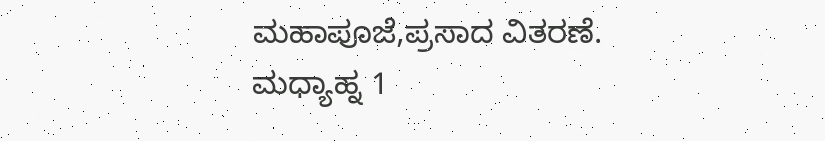ಮಹಾಪೂಜೆ,ಪ್ರಸಾದ ವಿತರಣೆ. ಮಧ್ಯಾಹ್ನ 1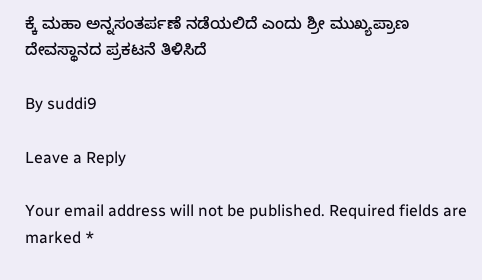ಕ್ಕೆ ಮಹಾ ಅನ್ನಸಂತರ್ಪಣೆ ನಡೆಯಲಿದೆ ಎಂದು ಶ್ರೀ ಮುಖ್ಯಪ್ರಾಣ ದೇವಸ್ಥಾನದ ಪ್ರಕಟನೆ ತಿಳಿಸಿದೆ

By suddi9

Leave a Reply

Your email address will not be published. Required fields are marked *